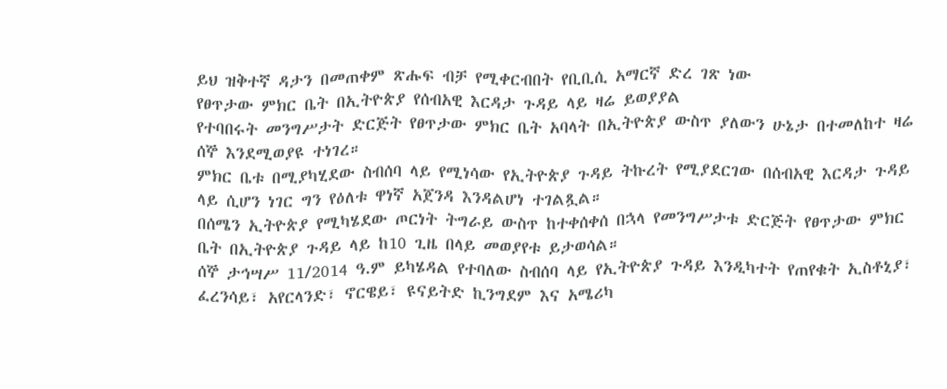ይህ ዝቅተኛ ዳታን በመጠቀም ጽሑፍ ብቻ የሚቀርብበት የቢቢሲ አማርኛ ድረ ገጽ ነው
የፀጥታው ምክር ቤት በኢትዮጵያ የሰብአዊ እርዳታ ጉዳይ ላይ ዛሬ ይወያያል
የተባበሩት መንግሥታት ድርጅት የፀጥታው ምክር ቤት አባላት በኢትዮጵያ ውስጥ ያለውን ሁኔታ በተመለከተ ዛሬ ሰኞ እንደሚወያዩ ተነገረ።
ምክር ቤቱ በሚያካሂደው ስብሰባ ላይ የሚነሳው የኢትዮጵያ ጉዳይ ትኩረት የሚያደርገው በሰብአዊ እርዳታ ጉዳይ ላይ ሲሆን ነገር ግን የዕለቱ ዋነኛ አጀንዳ እንዳልሆነ ተገልጿል።
በሰሜን ኢትዮጵያ የሚካሄደው ጦርነት ትግራይ ውስጥ ከተቀሰቀሰ በኋላ የመንግሥታቱ ድርጅት የፀጥታው ምክር ቤት በኢትዮጵያ ጉዳይ ላይ ከ10 ጊዜ በላይ መወያየቱ ይታወሳል።
ሰኞ ታኅሣሥ 11/2014 ዓ.ም ይካሄዳል የተባለው ስብሰባ ላይ የኢትዮጵያ ጉዳይ እንዲካተት የጠየቁት ኢስቶኒያ፣ ፈረንሳይ፣ አየርላንድ፣ ኖርዌይ፣ ዩናይትድ ኪንግደም እና አሜሪካ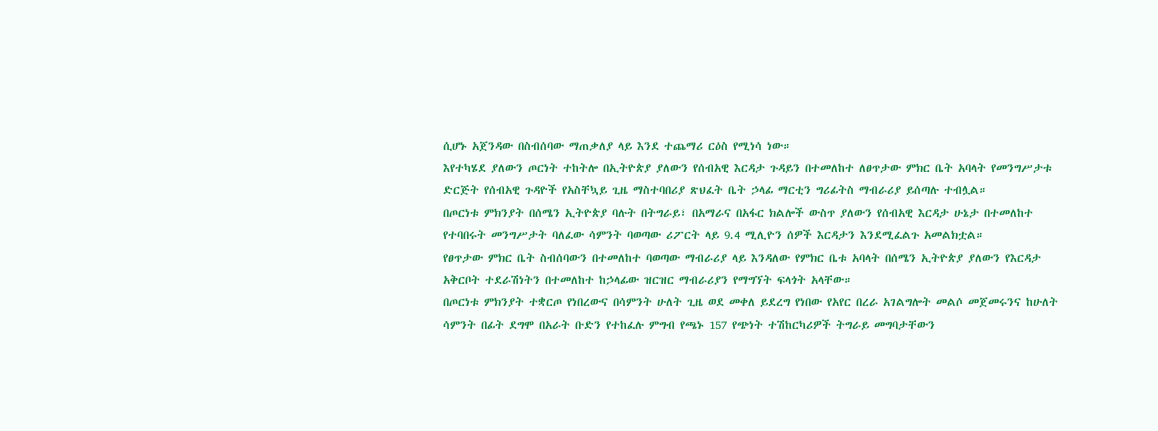ሲሆኑ አጀንዳው በስብሰባው ማጠቃለያ ላይ እንደ ተጨማሪ ርዕስ የሚነሳ ነው።
እየተካሄደ ያለውን ጦርነት ተከትሎ በኢትዮጵያ ያለውን የሰብአዊ እርዳታ ጉዳይን በተመለከተ ለፀጥታው ምክር ቤት አባላት የመንግሥታቱ ድርጅት የሰብአዊ ጉዳዮች የአስቸኳይ ጊዜ ማስተባበሪያ ጽህፈት ቤት ኃላፊ ማርቲን ግሪፊትስ ማብራሪያ ይሰጣሉ ተብሏል።
በጦርነቱ ምክንያት በሰሜን ኢትዮጵያ ባሉት በትግራይ፣ በአማራና በአፋር ክልሎች ውስጥ ያለውን የሰብአዊ እርዳታ ሁኔታ በተመለከተ የተባበሩት መንግሥታት ባለፈው ሳምንት ባወጣው ሪፖርት ላይ 9.4 ሚሊዮን ሰዎች እርዳታን እንደሚፈልጉ አመልክቷል።
የፀጥታው ምክር ቤት ስብሰባውን በተመለከተ ባወጣው ማብራሪያ ላይ እንዳለው የምክር ቤቱ አባላት በሰሜን ኢትዮጵያ ያለውን የእርዳታ አቅርቦት ተደራሽነትን በተመለከተ ከኃላፊው ዝርዝር ማብራሪያን የማግኘት ፍላጎት አላቸው።
በጦርነቱ ምክንያት ተቋርጦ የነበረውና በሳምንት ሁለት ጊዜ ወደ መቀለ ይደረግ የነበው የአየር በረራ አገልግሎት መልሶ መጀመሩንና ከሁለት ሳምንት በፊት ደግሞ በአራት ቡድን የተከፈሉ ምግብ የጫኑ 157 የጭነት ተሽከርካሪዎች ትግራይ መግባታቸውን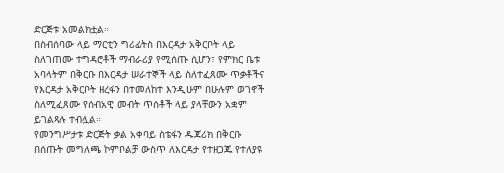ድርጅቱ አመልክቷል።
በስብሰባው ላይ ማርቲን ግሪፊትስ በእርዳታ አቅርቦት ላይ ስለገጠሙ ተግዳሮቶች ማብራሪያ የሚሰጡ ሲሆን፣ የምክር ቤቱ አባላትም በቅርቡ በእርዳታ ሠራተኞች ላይ ስለተፈጸሙ ጥቃቶችና የእርዳታ አቅርቦት ዘረፋን በተመለከተ እንዲሁም በሁሉም ወገኖች ስለሚፈጸሙ የሰብአዊ መብት ጥሰቶች ላይ ያላቸውን አቋም ይገልጻሉ ተብሏል።
የመንግሥታቱ ድርጅት ቃል አቀባይ ስቴፋን ዱጃሪክ በቅርቡ በሰጡት መግለጫ ኮምቦልቻ ውስጥ ለእርዳታ የተዘጋጁ የተለያዩ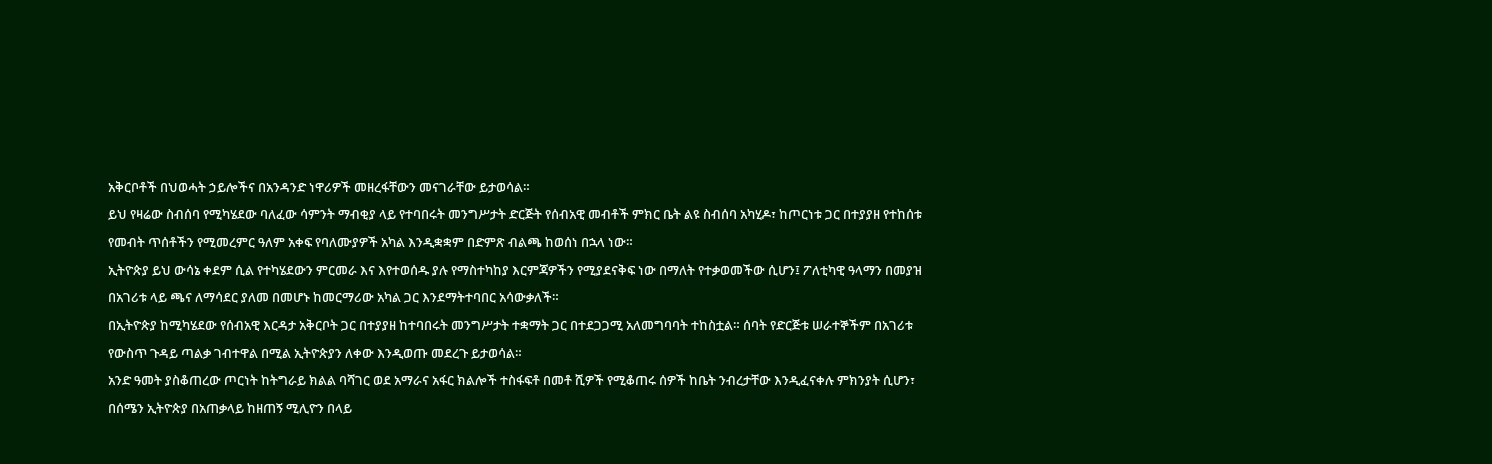አቅርቦቶች በህወሓት ኃይሎችና በአንዳንድ ነዋሪዎች መዘረፋቸውን መናገራቸው ይታወሳል።
ይህ የዛሬው ስብሰባ የሚካሄደው ባለፈው ሳምንት ማብቂያ ላይ የተባበሩት መንግሥታት ድርጅት የሰብአዊ መብቶች ምክር ቤት ልዩ ስብሰባ አካሂዶ፣ ከጦርነቱ ጋር በተያያዘ የተከሰቱ የመብት ጥሰቶችን የሚመረምር ዓለም አቀፍ የባለሙያዎች አካል እንዲቋቋም በድምጽ ብልጫ ከወሰነ በኋላ ነው።
ኢትዮጵያ ይህ ውሳኔ ቀደም ሲል የተካሄደውን ምርመራ እና እየተወሰዱ ያሉ የማስተካከያ እርምጃዎችን የሚያደናቅፍ ነው በማለት የተቃወመችው ሲሆን፤ ፖለቲካዊ ዓላማን በመያዝ በአገሪቱ ላይ ጫና ለማሳደር ያለመ በመሆኑ ከመርማሪው አካል ጋር እንደማትተባበር አሳውቃለች።
በኢትዮጵያ ከሚካሄደው የሰብአዊ እርዳታ አቅርቦት ጋር በተያያዘ ከተባበሩት መንግሥታት ተቋማት ጋር በተደጋጋሚ አለመግባባት ተከስቷል። ሰባት የድርጅቱ ሠራተኞችም በአገሪቱ የውስጥ ጉዳይ ጣልቃ ገብተዋል በሚል ኢትዮጵያን ለቀው እንዲወጡ መደረጉ ይታወሳል።
አንድ ዓመት ያስቆጠረው ጦርነት ከትግራይ ክልል ባሻገር ወደ አማራና አፋር ክልሎች ተስፋፍቶ በመቶ ሺዎች የሚቆጠሩ ሰዎች ከቤት ንብረታቸው እንዲፈናቀሉ ምክንያት ሲሆን፣ በሰሜን ኢትዮጵያ በአጠቃላይ ከዘጠኝ ሚሊዮን በላይ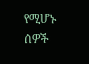የሚሆኑ ሰዎች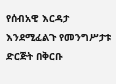የሰብአዊ እርዳታ እንደሚፈልጉ የመንግሥታቱ ድርጅት በቅርቡ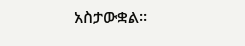አስታውቋል።